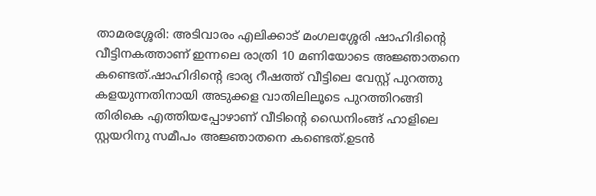താമരശ്ശേരി: അടിവാരം എലിക്കാട് മംഗലശ്ശേരി ഷാഹിദിൻ്റെ വീട്ടിനകത്താണ് ഇന്നലെ രാത്രി 10 മണിയോടെ അജ്ഞാതനെ കണ്ടെത്.ഷാഹിദിൻ്റെ ഭാര്യ റീഷത്ത് വീട്ടിലെ വേസ്റ്റ് പുറത്തു കളയുന്നതിനായി അടുക്കള വാതിലിലൂടെ പുറത്തിറങ്ങി തിരികെ എത്തിയപ്പോഴാണ് വീടിൻ്റെ ഡൈനിംങ്ങ് ഹാളിലെ സ്റ്റയറിനു സമീപം അജ്ഞാതനെ കണ്ടെത്.ഉടൻ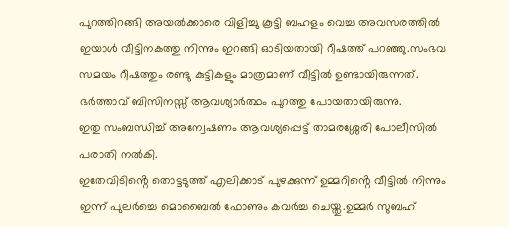പുറത്തിറങ്ങി അയൽക്കാരെ വിളിച്ചു കൂട്ടി ബഹളം വെച്ച അവസരത്തിൽ ഇയാൾ വീട്ടിനകത്തു നിന്നും ഇറങ്ങി ഓടിയതായി റീഷത്ത് പറഞ്ഞു.സംഭവ സമയം റീഷത്തും രണ്ടു കുട്ടികളും മാത്രമാണ് വീട്ടിൽ ഉണ്ടായിരുന്നത്. ഭർത്താവ് ബിസിനസ്സ് ആവശ്യാർത്ഥം പുറത്തു പോയതായിരുന്നു.
ഇതു സംബന്ധിച്ച് അന്വേഷണം ആവശ്യപ്പെട്ട് താമരശ്ശേരി പോലീസിൽ പരാതി നൽകി.
ഇതേവിടിൻ്റെ തൊട്ടടുത്ത് എലിക്കാട് പുഴക്കുന്ന് ഉമ്മറിൻ്റെ വീട്ടിൽ നിന്നും ഇന്ന് പുലർച്ചെ മൊബൈൽ ഫോണും കവർച്ച ചെയ്തു.ഉമ്മർ സുബഹ്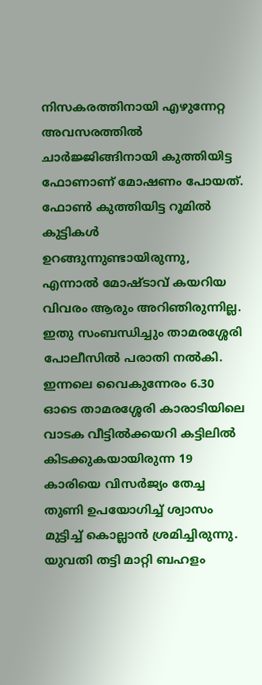നിസകരത്തിനായി എഴുന്നേറ്റ അവസരത്തിൽ ചാർജ്ജിങ്ങിനായി കുത്തിയിട്ട ഫോണാണ് മോഷണം പോയത്. ഫോൺ കുത്തിയിട്ട റൂമിൽ കുട്ടികൾ ഉറങ്ങുന്നുണ്ടായിരുന്നു, എന്നാൽ മോഷ്ടാവ് കയറിയ വിവരം ആരും അറിഞിരുന്നില്ല.
ഇതു സംബന്ധിച്ചും താമരശ്ശേരി പോലീസിൽ പരാതി നൽകി.
ഇന്നലെ വൈകുന്നേരം 6.30 ഓടെ താമരശ്ശേരി കാരാടിയിലെ വാടക വീട്ടിൽക്കയറി കട്ടിലിൽ കിടക്കുകയായിരുന്ന 19 കാരിയെ വിസർജ്യം തേച്ച തുണി ഉപയോഗിച്ച് ശ്വാസം മുട്ടിച്ച് കൊല്ലാൻ ശ്രമിച്ചിരുന്നു. യുവതി തട്ടി മാറ്റി ബഹളം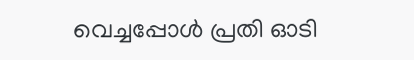വെച്ചപ്പോൾ പ്രതി ഓടി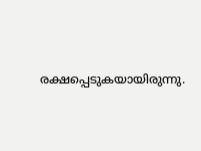രക്ഷപ്പെടുകയായിരുന്നു.